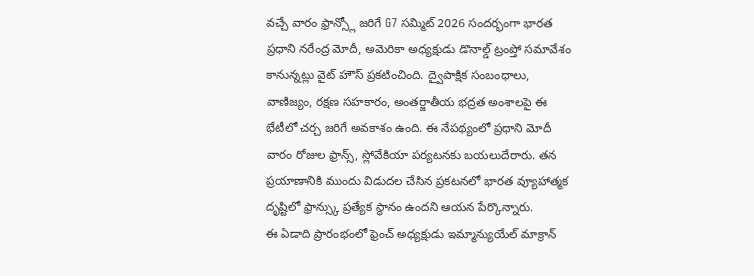వచ్చే వారం ఫ్రాన్స్లో జరిగే G7 సమ్మిట్ 2026 సందర్భంగా భారత ప్రధాని నరేంద్ర మోదీ, అమెరికా అధ్యక్షుడు డొనాల్డ్ ట్రంప్తో సమావేశం కానున్నట్లు వైట్ హౌస్ ప్రకటించింది. ద్వైపాక్షిక సంబంధాలు, వాణిజ్యం, రక్షణ సహకారం, అంతర్జాతీయ భద్రత అంశాలపై ఈ భేటీలో చర్చ జరిగే అవకాశం ఉంది. ఈ నేపథ్యంలో ప్రధాని మోదీ వారం రోజుల ఫ్రాన్స్, స్లోవేకియా పర్యటనకు బయలుదేరారు. తన ప్రయాణానికి ముందు విడుదల చేసిన ప్రకటనలో భారత వ్యూహాత్మక దృష్టిలో ఫ్రాన్స్కు ప్రత్యేక స్థానం ఉందని ఆయన పేర్కొన్నారు.
ఈ ఏడాది ప్రారంభంలో ఫ్రెంచ్ అధ్యక్షుడు ఇమ్మాన్యుయేల్ మాక్రాన్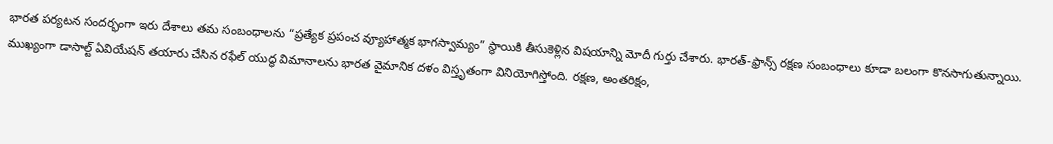భారత పర్యటన సందర్భంగా ఇరు దేశాలు తమ సంబంధాలను “ప్రత్యేక ప్రపంచ వ్యూహాత్మక భాగస్వామ్యం” స్థాయికి తీసుకెళ్లిన విషయాన్ని మోదీ గుర్తు చేశారు. భారత్-ఫ్రాన్స్ రక్షణ సంబంధాలు కూడా బలంగా కొనసాగుతున్నాయి. ముఖ్యంగా డాసాల్ట్ ఏవియేషన్ తయారు చేసిన రఫేల్ యుద్ధ విమానాలను భారత వైమానిక దళం విస్తృతంగా వినియోగిస్తోంది. రక్షణ, అంతరిక్షం,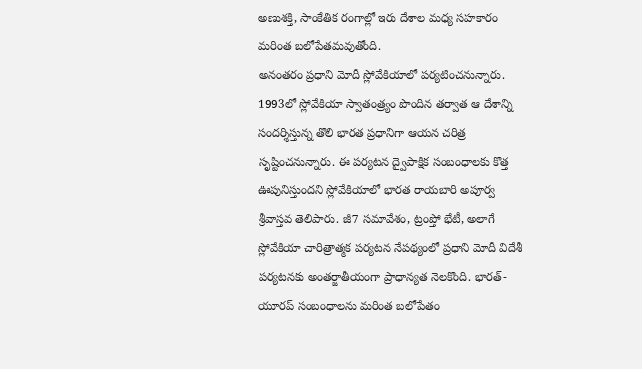అణుశక్తి, సాంకేతిక రంగాల్లో ఇరు దేశాల మధ్య సహకారం మరింత బలోపేతమవుతోంది.
అనంతరం ప్రధాని మోదీ స్లోవేకియాలో పర్యటించనున్నారు. 1993లో స్లోవేకియా స్వాతంత్ర్యం పొందిన తర్వాత ఆ దేశాన్ని సందర్శిస్తున్న తొలి భారత ప్రధానిగా ఆయన చరిత్ర సృష్టించనున్నారు. ఈ పర్యటన ద్వైపాక్షిక సంబంధాలకు కొత్త ఊపునిస్తుందని స్లోవేకియాలో భారత రాయబారి అపూర్వ శ్రీవాస్తవ తెలిపారు. జీ7 సమావేశం, ట్రంప్తో భేటీ, అలాగే స్లోవేకియా చారిత్రాత్మక పర్యటన నేపథ్యంలో ప్రధాని మోదీ విదేశీ పర్యటనకు అంతర్జాతీయంగా ప్రాధాన్యత నెలకొంది. భారత్-యూరప్ సంబంధాలను మరింత బలోపేతం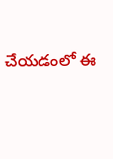చేయడంలో ఈ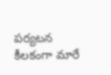పర్యటన కీలకంగా మారే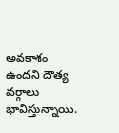అవకాశం ఉందని దౌత్య వర్గాలు భావిస్తున్నాయి.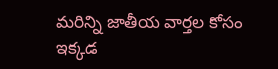మరిన్ని జాతీయ వార్తల కోసం ఇక్కడ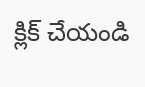క్లిక్ చేయండి